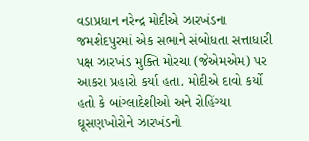વડાપ્રધાન નરેન્દ્ર મોદીએ ઝારખંડના જમશેદપુરમાં એક સભાને સંબોધતા સત્તાધારી પક્ષ ઝારખંડ મુક્તિ મોરચા (જેએમએમ) પર આકરા પ્રહારો કર્યા હતા. મોદીએ દાવો કર્યો હતો કે બાંગ્લાદેશીઓ અને રોહિંગ્યા ઘૂસણખોરોને ઝારખંડનો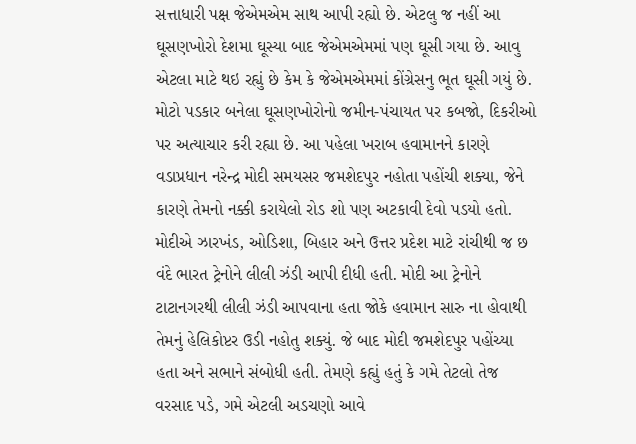સત્તાધારી પક્ષ જેએમએમ સાથ આપી રહ્યો છે. એટલુ જ નહીં આ ઘૂસણખોરો દેશમા ઘૂસ્યા બાદ જેએમએમમાં પણ ઘૂસી ગયા છે. આવુ એટલા માટે થઇ રહ્યું છે કેમ કે જેએમએમમાં કોંગ્રેસનુ ભૂત ઘૂસી ગયું છે. મોટો પડકાર બનેલા ઘૂસણખોરોનો જમીન-પંચાયત પર કબજો, દિકરીઓ પર અત્યાચાર કરી રહ્યા છે. આ પહેલા ખરાબ હવામાનને કારણે વડાપ્રધાન નરેન્દ્ર મોદી સમયસર જમશેદપુર નહોતા પહોંચી શક્યા, જેને કારણે તેમનો નક્કી કરાયેલો રોડ શો પણ અટકાવી દેવો પડયો હતો.
મોદીએ ઝારખંડ, ઓડિશા, બિહાર અને ઉત્તર પ્રદેશ માટે રાંચીથી જ છ વંદે ભારત ટ્રેનોને લીલી ઝંડી આપી દીધી હતી. મોદી આ ટ્રેનોને ટાટાનગરથી લીલી ઝંડી આપવાના હતા જોકે હવામાન સારુ ના હોવાથી તેમનું હેલિકોપ્ટર ઉડી નહોતુ શક્યું. જે બાદ મોદી જમશેદપુર પહોંચ્યા હતા અને સભાને સંબોધી હતી. તેમણે કહ્યું હતું કે ગમે તેટલો તેજ વરસાદ પડે, ગમે એટલી અડચણો આવે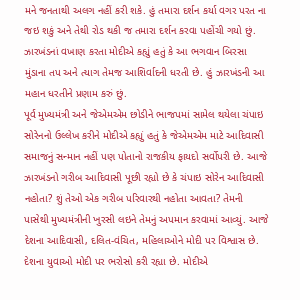મને જનતાથી અલગ નહીં કરી શકે. હું તમારા દર્શન કર્યા વગર પરત ના જઇ શકું અને તેથી રોડ થકી જ તમારા દર્શન કરવા પહોંચી ગયો છું. ઝારખંડનાં વખાણ કરતા મોદીએ કહ્યું હતું કે આ ભગવાન બિરસા મુંડાના તપ અને ત્યાગ તેમજ આશિર્વાદની ધરતી છે. હું ઝારખંડની આ મહાન ધરતીને પ્રણામ કરું છું.
પૂર્વ મુખ્યમંત્રી અને જેએમએમ છોડીને ભાજપમાં સામેલ થયેલા ચંપાઇ સોરેનનો ઉલ્લેખ કરીને મોદીએ કહ્યું હતું કે જેએમએમ માટે આદિવાસી સમાજનું સન્માન નહીં પણ પોતાનો રાજકીય ફાયદો સર્વોપરી છે. આજે ઝારખંડનો ગરીબ આદિવાસી પૂછી રહ્યો છે કે ચંપાઇ સોરેન આદિવાસી નહોતા? શું તેઓ એક ગરીબ પરિવારથી નહોતા આવતા? તેમની પાસેથી મુખ્યમંત્રીની ખુરસી લઇને તેમનું અપમાન કરવામાં આવ્યું. આજે દેશના આદિવાસી, દલિત-વંચિત, મહિલાઓને મોદી પર વિશ્વાસ છે. દેશના યુવાઓ મોદી પર ભરોસો કરી રહ્યા છે. મોદીએ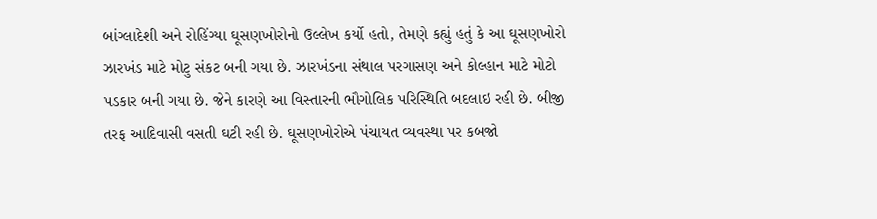બાંગ્લાદેશી અને રોહિંગ્યા ઘૂસણખોરોનો ઉલ્લેખ કર્યો હતો, તેમણે કહ્યું હતું કે આ ઘૂસણખોરો ઝારખંડ માટે મોટુ સંકટ બની ગયા છે. ઝારખંડના સંથાલ પરગાસણ અને કોલ્હાન માટે મોટો પડકાર બની ગયા છે. જેને કારણે આ વિસ્તારની ભૌગોલિક પરિસ્થિતિ બદલાઇ રહી છે. બીજી તરફ આદિવાસી વસતી ઘટી રહી છે. ઘૂસણખોરોએ પંચાયત વ્યવસ્થા પર કબજો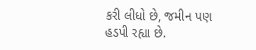કરી લીધો છે, જમીન પણ હડપી રહ્યા છે.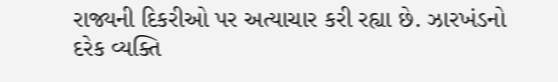રાજ્યની દિકરીઓ પર અત્યાચાર કરી રહ્યા છે. ઝારખંડનો દરેક વ્યક્તિ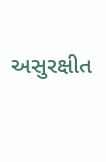અસુરક્ષીત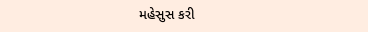મહેસુસ કરી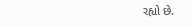રહ્યો છે.